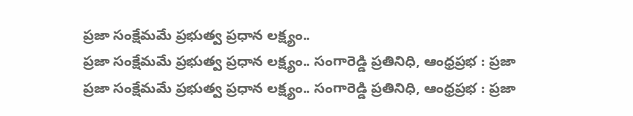ప్రజా సంక్షేమమే ప్రభుత్వ ప్రధాన లక్ష్యం..
ప్రజా సంక్షేమమే ప్రభుత్వ ప్రధాన లక్ష్యం.. సంగారెడ్డి ప్రతినిధి, ఆంధ్రప్రభ : ప్రజా
ప్రజా సంక్షేమమే ప్రభుత్వ ప్రధాన లక్ష్యం.. సంగారెడ్డి ప్రతినిధి, ఆంధ్రప్రభ : ప్రజా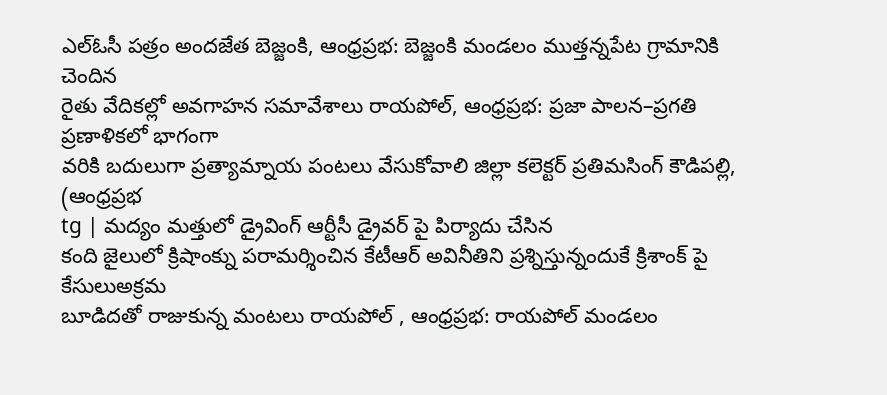ఎల్ఓసీ పత్రం అందజేత బెజ్జంకి, ఆంధ్రప్రభ: బెజ్జంకి మండలం ముత్తన్నపేట గ్రామానికి చెందిన
రైతు వేదికల్లో అవగాహన సమావేశాలు రాయపోల్, ఆంధ్రప్రభ: ప్రజా పాలన–ప్రగతి ప్రణాళికలో భాగంగా
వరికి బదులుగా ప్రత్యామ్నాయ పంటలు వేసుకోవాలి జిల్లా కలెక్టర్ ప్రతిమసింగ్ కౌడిపల్లి, (ఆంధ్రప్రభ
tg | మద్యం మత్తులో డ్రైవింగ్ ఆర్టీసీ డ్రైవర్ పై పిర్యాదు చేసిన
కంది జైలులో క్రిషాంక్ను పరామర్శించిన కేటీఆర్ అవినీతిని ప్రశ్నిస్తున్నందుకే క్రిశాంక్ పై కేసులుఅక్రమ
బూడిదతో రాజుకున్న మంటలు రాయపోల్ , ఆంధ్రప్రభ: రాయపోల్ మండలం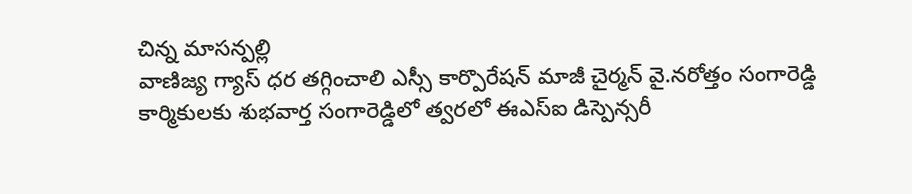చిన్న మాసన్పల్లి
వాణిజ్య గ్యాస్ ధర తగ్గించాలి ఎస్సీ కార్పొరేషన్ మాజీ చైర్మన్ వై.నరోత్తం సంగారెడ్డి
కార్మికులకు శుభవార్త సంగారెడ్డిలో త్వరలో ఈఎస్ఐ డిస్పెన్సరీ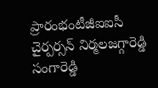ప్రారంభంటీజీఐఐసీ చైర్పర్సన్ నిర్మలజగ్గారెడ్డి సంగారెడ్డి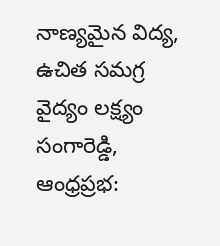నాణ్యమైన విద్య, ఉచిత సమగ్ర వైద్యం లక్ష్యం సంగారెడ్డి, ఆంధ్రప్రభ: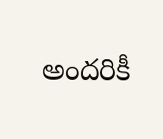అందరికీ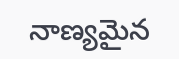నాణ్యమైన